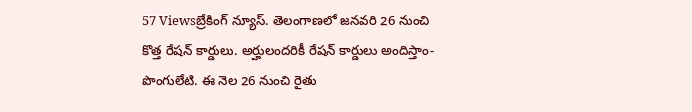57 Viewsబ్రేకింగ్ న్యూస్. తెలంగాణలో జనవరి 26 నుంచి కొత్త రేషన్ కార్డులు. అర్హులందరికీ రేషన్ కార్డులు అందిస్తాం-పొంగులేటి. ఈ నెల 26 నుంచి రైతు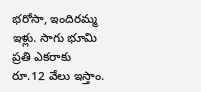భరోసా, ఇందిరమ్మ ఇళ్లు. సాగు భూమి ప్రతి ఎకరాకు రూ.12 వేలు ఇస్తాం.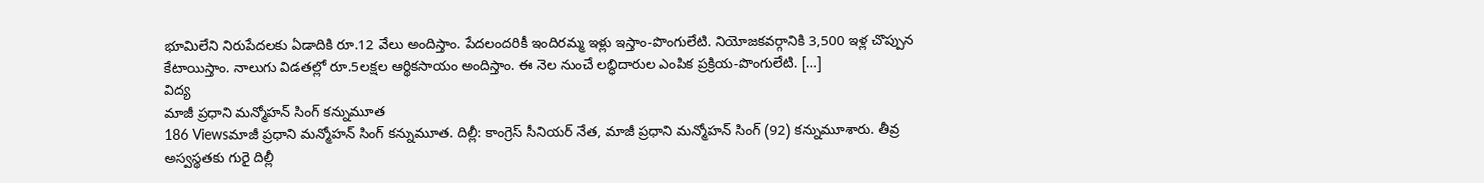భూమిలేని నిరుపేదలకు ఏడాదికి రూ.12 వేలు అందిస్తాం. పేదలందరికీ ఇందిరమ్మ ఇళ్లు ఇస్తాం-పొంగులేటి. నియోజకవర్గానికి 3,500 ఇళ్ల చొప్పున కేటాయిస్తాం. నాలుగు విడతల్లో రూ.5లక్షల ఆర్థికసాయం అందిస్తాం. ఈ నెల నుంచే లబ్ధిదారుల ఎంపిక ప్రక్రియ-పొంగులేటి. […]
విద్య
మాజీ ప్రధాని మన్మోహన్ సింగ్ కన్నుమూత
186 Viewsమాజీ ప్రధాని మన్మోహన్ సింగ్ కన్నుమూత. దిల్లీ: కాంగ్రెస్ సీనియర్ నేత, మాజీ ప్రధాని మన్మోహన్ సింగ్ (92) కన్నుమూశారు. తీవ్ర అస్వస్థతకు గురై దిల్లీ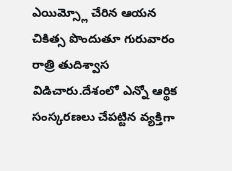ఎయిమ్స్లో చేరిన ఆయన చికిత్స పొందుతూ గురువారం రాత్రి తుదిశ్వాస విడిచారు.దేశంలో ఎన్నో ఆర్థిక సంస్కరణలు చేపట్టిన వ్యక్తిగా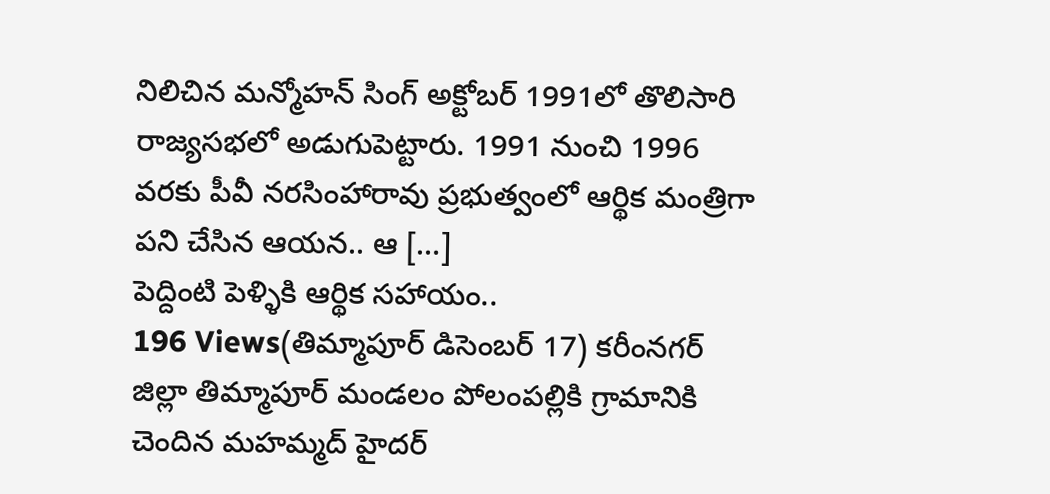నిలిచిన మన్మోహన్ సింగ్ అక్టోబర్ 1991లో తొలిసారి రాజ్యసభలో అడుగుపెట్టారు. 1991 నుంచి 1996 వరకు పీవీ నరసింహారావు ప్రభుత్వంలో ఆర్థిక మంత్రిగా పని చేసిన ఆయన.. ఆ […]
పెద్దింటి పెళ్ళికి ఆర్థిక సహాయం..
196 Views(తిమ్మాపూర్ డిసెంబర్ 17) కరీంనగర్ జిల్లా తిమ్మాపూర్ మండలం పోలంపల్లికి గ్రామానికి చెందిన మహమ్మద్ హైదర్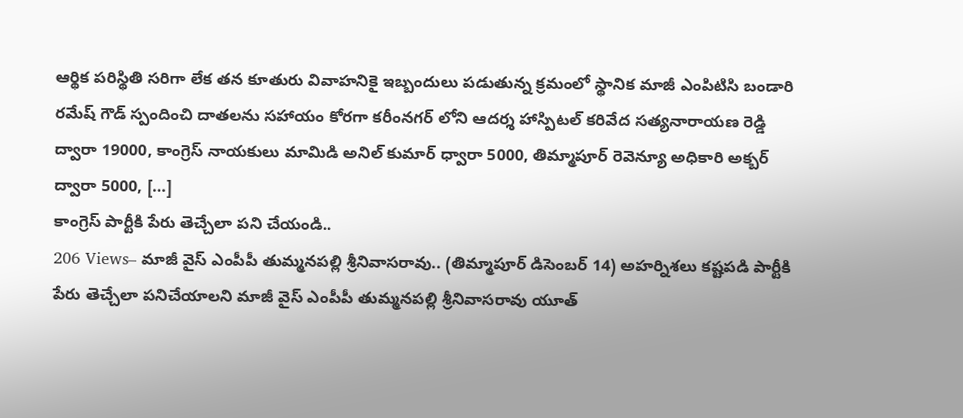ఆర్థిక పరిస్థితి సరిగా లేక తన కూతురు వివాహనికై ఇబ్బందులు పడుతున్న క్రమంలో స్థానిక మాజీ ఎంపిటిసి బండారి రమేష్ గౌడ్ స్పందించి దాతలను సహాయం కోరగా కరీంనగర్ లోని ఆదర్శ హాస్పిటల్ కరివేద సత్యనారాయణ రెడ్డి ద్వారా 19000, కాంగ్రెస్ నాయకులు మామిడి అనిల్ కుమార్ ధ్వారా 5000, తిమ్మాపూర్ రెవెన్యూ అధికారి అక్బర్ ద్వారా 5000, […]
కాంగ్రెస్ పార్టీకి పేరు తెచ్చేలా పని చేయండి..
206 Views– మాజీ వైస్ ఎంపీపీ తుమ్మనపల్లి శ్రీనివాసరావు.. (తిమ్మాపూర్ డిసెంబర్ 14) అహర్నిశలు కష్టపడి పార్టీకి పేరు తెచ్చేలా పనిచేయాలని మాజీ వైస్ ఎంపీపీ తుమ్మనపల్లి శ్రీనివాసరావు యూత్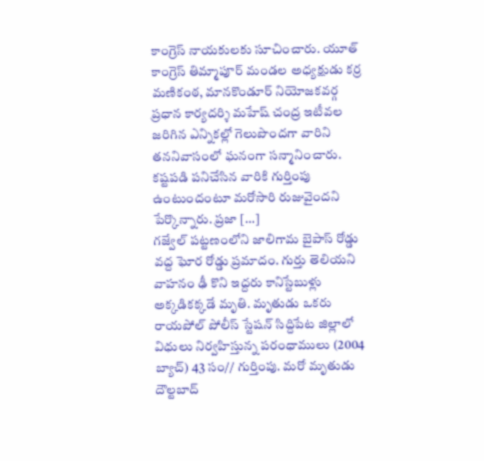కాంగ్రెస్ నాయకులకు సూచించారు. యూత్ కాంగ్రెస్ తిమ్మాపూర్ మండల అధ్యక్షుడు కర్ర మణికంఠ, మానకొండూర్ నియోజకవర్గ ప్రధాన కార్యదర్శి మహేష్ చంద్ర ఇటీవల జరిగిన ఎన్నికల్లో గెలుపొందగా వారిని తననివాసంలో ఘనంగా సన్మానించారు. కష్టపడి పనిచేసిన వారికి గుర్తింపు ఉంటుందంటూ మరోసారి రుజువైందని పేర్కొన్నారు. ప్రజా […]
గజ్వేల్ పట్టణంలోని జాలిగామ బైపాస్ రోడ్డు వద్ద ఘోర రోడ్డు ప్రమాదం. గుర్తు తెలియని వాహనం ఢీ కొని ఇద్దరు కానిస్టేబుళ్లు అక్కడికక్కడే మృతి. మృతుడు ఒకరు రాయపోల్ పోలీస్ స్టేషన్ సిద్దిపేట జిల్లాలో విధులు నిర్వహిస్తున్న పరంధాములు (2004 బ్యాచ్) 43 సం// గుర్తింపు. మరో మృతుడు దౌల్టబాద్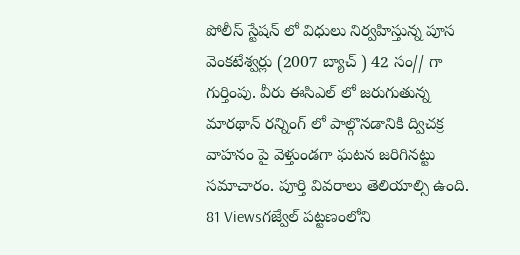పోలీస్ స్టేషన్ లో విధులు నిర్వహిస్తున్న పూస వెంకటేశ్వర్లు (2007 బ్యాచ్ ) 42 సం// గా గుర్తింపు. వీరు ఈసిఎల్ లో జరుగుతున్న మారథాన్ రన్నింగ్ లో పాల్గొనడానికి ద్విచక్ర వాహనం పై వెళ్తుండగా ఘటన జరిగినట్టు సమాచారం. పూర్తి వివరాలు తెలియాల్సి ఉంది.
81 Viewsగజ్వేల్ పట్టణంలోని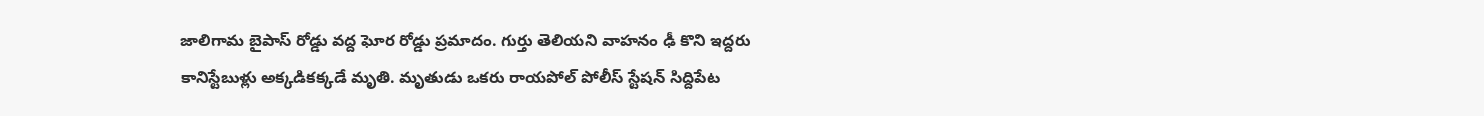జాలిగామ బైపాస్ రోడ్డు వద్ద ఘోర రోడ్డు ప్రమాదం. గుర్తు తెలియని వాహనం ఢీ కొని ఇద్దరు కానిస్టేబుళ్లు అక్కడికక్కడే మృతి. మృతుడు ఒకరు రాయపోల్ పోలీస్ స్టేషన్ సిద్దిపేట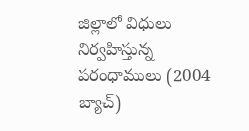జిల్లాలో విధులు నిర్వహిస్తున్న పరంధాములు (2004 బ్యాచ్)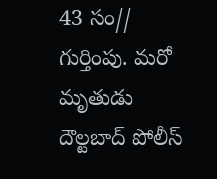43 సం// గుర్తింపు. మరో మృతుడు దౌల్టబాద్ పోలీస్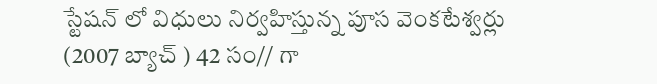స్టేషన్ లో విధులు నిర్వహిస్తున్న పూస వెంకటేశ్వర్లు (2007 బ్యాచ్ ) 42 సం// గా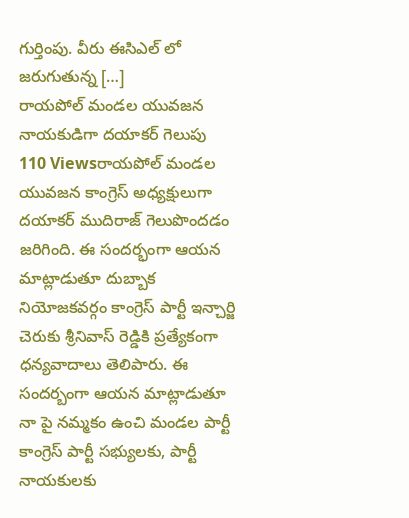గుర్తింపు. వీరు ఈసిఎల్ లో జరుగుతున్న […]
రాయపోల్ మండల యువజన నాయకుడిగా దయాకర్ గెలుపు
110 Viewsరాయపోల్ మండల యువజన కాంగ్రెస్ అధ్యక్షులుగా దయాకర్ ముదిరాజ్ గెలుపొందడం జరిగింది. ఈ సందర్భంగా ఆయన మాట్లాడుతూ దుబ్బాక నియోజకవర్గం కాంగ్రెస్ పార్టీ ఇన్చార్జి చెరుకు శ్రీనివాస్ రెడ్డికి ప్రత్యేకంగా ధన్యవాదాలు తెలిపారు. ఈ సందర్బంగా ఆయన మాట్లాడుతూ నా పై నమ్మకం ఉంచి మండల పార్టీ కాంగ్రెస్ పార్టీ సభ్యులకు, పార్టీ నాయకులకు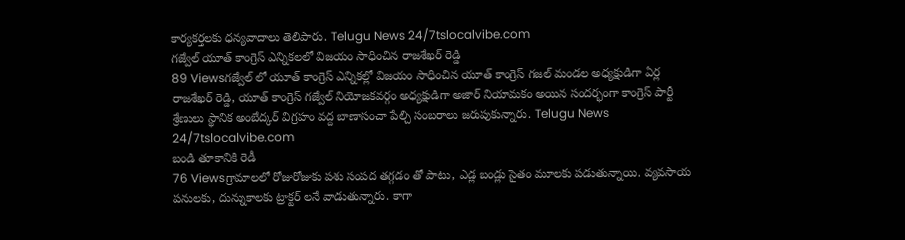కార్యకర్తలకు ధన్యవాదాలు తెలిపారు. Telugu News 24/7tslocalvibe.com
గజ్వేల్ యూత్ కాంగ్రెస్ ఎన్నికలలో విజయం సాధించిన రాజశేఖర్ రెడ్డి
89 Viewsగజ్వేల్ లో యూత్ కాంగ్రెస్ ఎన్నికల్లో విజయం సాధించిన యూత్ కాంగ్రెస్ గజల్ మండల అధ్యక్షుడిగా ఏర్ల రాజశేఖర్ రెడ్డి, యూత్ కాంగ్రెస్ గజ్వేల్ నియోజకవర్గం అధ్యక్షుడిగా అజార్ నియామకం అయిన సందర్భంగా కాంగ్రెస్ పార్టీ శ్రేణులు స్థానిక అంబేద్కర్ విగ్రహం వద్ద బాణాసంచా పేల్చి సంబరాలు జరుపుకున్నారు. Telugu News 24/7tslocalvibe.com
బండి తూకానికి రెడీ
76 Viewsగ్రామాలలో రోజురోజుకు పశు సంపద తగ్గడం తో పాటు, ఎడ్ల బండ్లు సైతం మూలకు పడుతున్నాయి. వ్యవసాయ పనులకు, దున్నుకాలకు ట్రాక్టర్ లనే వాడుతున్నారు. కాగా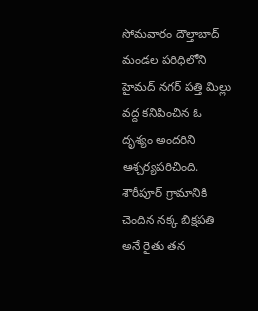సోమవారం దౌల్తాబాద్ మండల పరిధిలోని హైమద్ నగర్ పత్తి మిల్లు వద్ద కనిపించిన ఓ దృశ్యం అందరిని ఆశ్చర్యపరిచింది. శౌరీపూర్ గ్రామానికి చెందిన నక్క బిక్షపతి అనే రైతు తన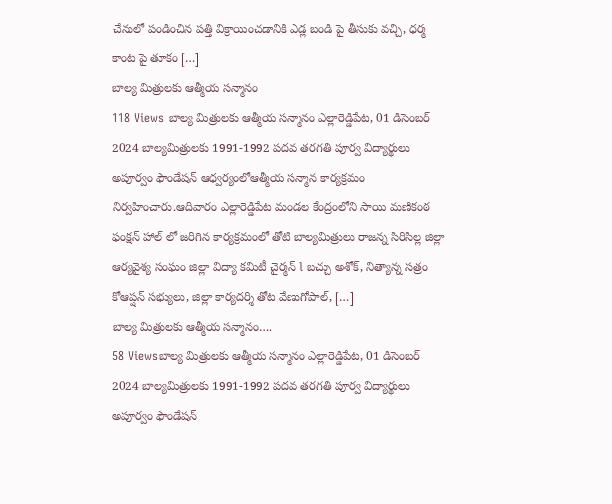చేనులో పండించిన పత్తి విక్రాయించడానికి ఎడ్ల బండి పై తీసుకు వచ్చి, ధర్మ కాంట పై తూకం […]
బాల్య మిత్రులకు ఆత్మీయ సన్మానం
118 Views బాల్య మిత్రులకు ఆత్మీయ సన్మానం ఎల్లారెడ్డిపేట, 01 డిసెంబర్ 2024 బాల్యమిత్రులకు 1991-1992 పదవ తరగతి పూర్వ విద్యార్థులు అపూర్వం ఫౌండేషన్ ఆధ్వర్యంలోఆత్మీయ సన్మాన కార్యక్రమం నిర్వహించారు.ఆదివారం ఎల్లారెడ్డిపేట మండల కేంద్రంలోని సాయి మణికంఠ ఫంక్షన్ హాల్ లో జరిగిన కార్యక్రమంలో తోటి బాల్యమిత్రులు రాజన్న సిరిసిల్ల జిల్లా ఆర్యవైశ్య సంఘం జిల్లా విద్యా కమిటీ చైర్మన్ l బచ్చు అశోక్, నిత్యాన్న సత్రం కోఆప్షన్ సభ్యులు, జిల్లా కార్యదర్శి తోట వేణుగోపాల్, […]
బాల్య మిత్రులకు ఆత్మీయ సన్మానం….
58 Viewsబాల్య మిత్రులకు ఆత్మీయ సన్మానం ఎల్లారెడ్డిపేట, 01 డిసెంబర్ 2024 బాల్యమిత్రులకు 1991-1992 పదవ తరగతి పూర్వ విద్యార్థులు అపూర్వం ఫౌండేషన్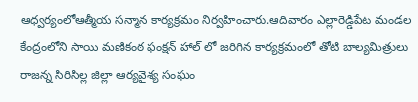ఆధ్వర్యంలోఆత్మీయ సన్మాన కార్యక్రమం నిర్వహించారు.ఆదివారం ఎల్లారెడ్డిపేట మండల కేంద్రంలోని సాయి మణికంఠ ఫంక్షన్ హాల్ లో జరిగిన కార్యక్రమంలో తోటి బాల్యమిత్రులు రాజన్న సిరిసిల్ల జిల్లా ఆర్యవైశ్య సంఘం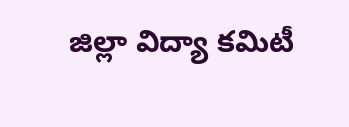జిల్లా విద్యా కమిటీ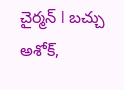చైర్మన్ l బచ్చు అశోక్,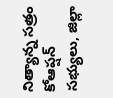నిత్యాన్న సత్రం కోఆప్షన్ సభ్యులు, జిల్లా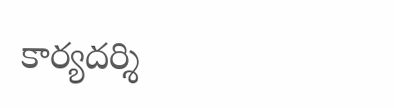కార్యదర్శి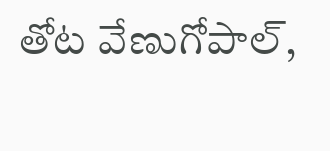తోట వేణుగోపాల్,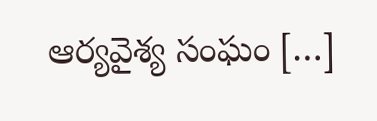ఆర్యవైశ్య సంఘం […]